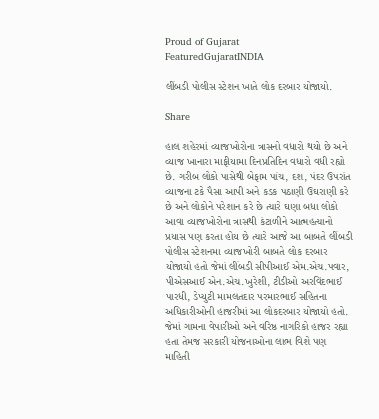Proud of Gujarat
FeaturedGujaratINDIA

લીંબડી પોલીસ સ્ટેશન ખાતે લોક દરબાર યોજાયો.

Share

હાલ શહેરમાં વ્યાજખોરોના ત્રાસનો વધારો થયો છે અને વ્યાજ ખાનારા માફીયામા દિનપ્રતિદિન વધારો વધી રહ્યો છે. ગરીબ લોકો પાસેથી બેફામ પાંચ, દશ, પંદર ઉપરાંત વ્યાજના ટકે પૈસા આપી અને કડક પઠાણી ઉઘરાણી કરે છે અને લોકોને પરેશાન કરે છે ત્યારે ઘણા બધા લોકો આવા વ્યાજખોરોના ત્રાસથી કંટાળીને આત્મહત્યાનો પ્રયાસ પણ કરતા હોય છે ત્યારે આજે આ બાબતે લીંબડી પોલીસ સ્ટેશનમા વ્યાજખોરી બાબતે લોક દરબાર યોજાયો હતો જેમાં લીંબડી સીપીઆઈ એમ.એચ.પવાર, પીએસઆઈ એન.એચ.ખુરેશી, ટીડીઓ અરવિંદભાઈ પારધી, ડેપ્યુટી મામલતદાર પરમારભાઈ સહિતના અધિકારીઓની હાજરીમાં આ લોકદરબાર યોજાયો હતો. જેમાં ગામના વેપારીઓ અને વરિષ્ઠ નાગરિકો હાજર રહ્યા હતા તેમજ સરકારી યોજનાઓના લાભ વિશે પણ માહિતી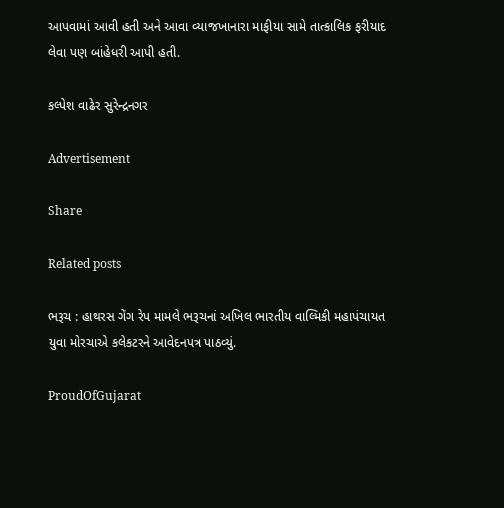આપવામાં આવી હતી અને આવા વ્યાજખાનારા માફીયા સામે તાત્કાલિક ફરીયાદ લેવા પણ બાંહેધરી આપી હતી.

કલ્પેશ વાઢેર સુરેન્દ્રનગર

Advertisement

Share

Related posts

ભરૂચ : હાથરસ ગેંગ રેપ મામલે ભરૂચનાં અખિલ ભારતીય વાલ્મિકી મહાપંચાયત યુવા મોરચાએ કલેકટરને આવેદનપત્ર પાઠવ્યું.

ProudOfGujarat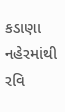કડાણા નહેરમાંથી રવિ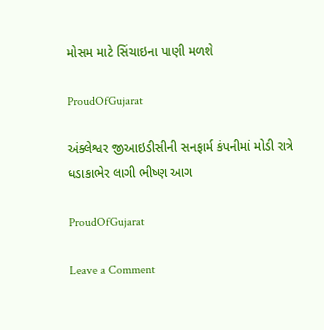મોસમ માટે સિંચાઇના પાણી મળશે

ProudOfGujarat

અંક્લેશ્વર જીઆઇડીસીની સનફાર્મ કંપનીમાં મોડી રાત્રે ધડાકાભેર લાગી ભીષ્ણ આગ

ProudOfGujarat

Leave a Comment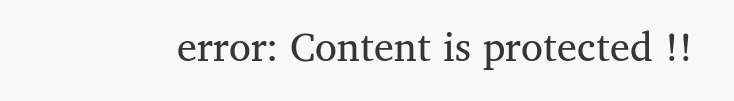error: Content is protected !!